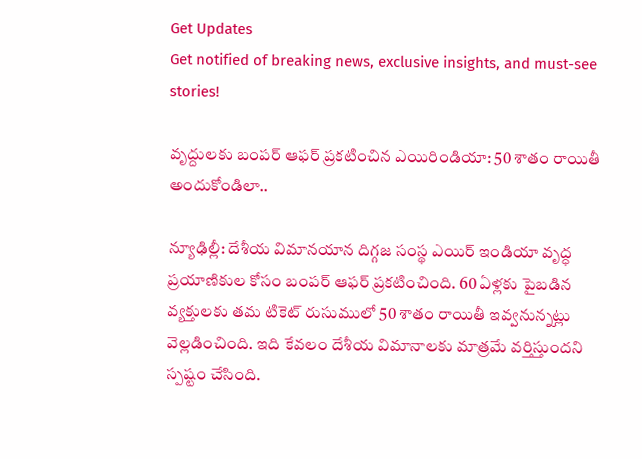Get Updates
Get notified of breaking news, exclusive insights, and must-see stories!

వృద్దులకు బంపర్ ఆఫర్ ప్రకటించిన ఎయిరిండియా: 50 శాతం రాయితీ అందుకోండిలా..

న్యూఢిల్లీ: దేశీయ విమానయాన దిగ్గజ సంస్థ ఎయిర్ ఇండియా వృద్ధ ప్రయాణికుల కోసం బంపర్ ఆఫర్ ప్రకటించింది. 60 ఏళ్లకు పైబడిన వ్యక్తులకు తమ టికెట్ రుసుములో 50 శాతం రాయితీ ఇవ్వనున్నట్లు వెల్లడించింది. ఇది కేవలం దేశీయ విమానాలకు మాత్రమే వర్తిస్తుందని స్పష్టం చేసింది.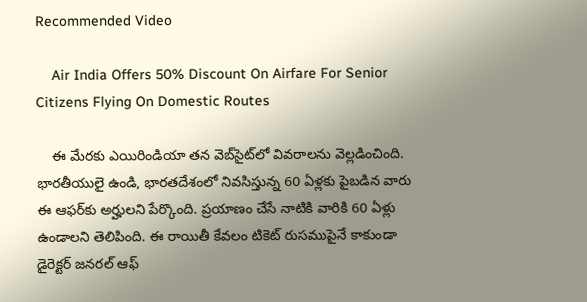Recommended Video

    Air India Offers 50% Discount On Airfare For Senior Citizens Flying On Domestic Routes

    ఈ మేరకు ఎయిరిండియా తన వెబ్‌సైట్‌లో వివరాలను వెల్లడించింది. భారతీయులై ఉండి, భారతదేశంలో నివసిస్తున్న 60 ఏళ్లకు పైబడిన వారు ఈ ఆఫర్‌కు అర్హులని పేర్కొంది. ప్రయాణం చేసే నాటికి వారికి 60 ఏళ్లు ఉండాలని తెలిపింది. ఈ రాయితీ కేవలం టికెట్ రుసముపైనే కాకుండా డైరెక్టర్ జనరల్ ఆఫ్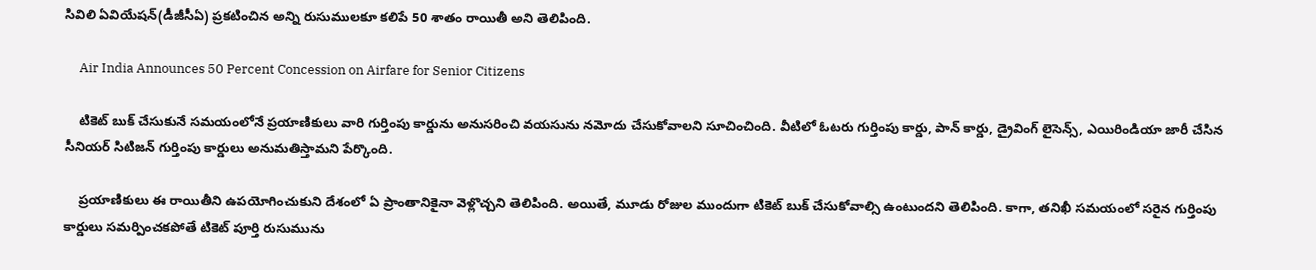సివిలి ఏవియేషన్(డీజీసీఏ) ప్రకటించిన అన్ని రుసుములకూ కలిపే 50 శాతం రాయితీ అని తెలిపింది.

     Air India Announces 50 Percent Concession on Airfare for Senior Citizens

    టికెట్ బుక్ చేసుకునే సమయంలోనే ప్రయాణికులు వారి గుర్తింపు కార్డును అనుసరించి వయసును నమోదు చేసుకోవాలని సూచించింది. వీటిలో ఓటరు గుర్తింపు కార్డు, పాన్ కార్డు, డ్రైవింగ్ లైసెన్స్, ఎయిరిండియా జారీ చేసిన సీనియర్ సిటిజన్ గుర్తింపు కార్డులు అనుమతిస్తామని పేర్కొంది.

    ప్రయాణికులు ఈ రాయితీని ఉపయోగించుకుని దేశంలో ఏ ప్రాంతానికైనా వెళ్లొచ్చని తెలిపింది. అయితే, మూడు రోజుల ముందుగా టికెట్ బుక్ చేసుకోవాల్సి ఉంటుందని తెలిపింది. కాగా, తనిఖీ సమయంలో సరైన గుర్తింపు కార్డులు సమర్పించకపోతే టికెట్ పూర్తి రుసుమును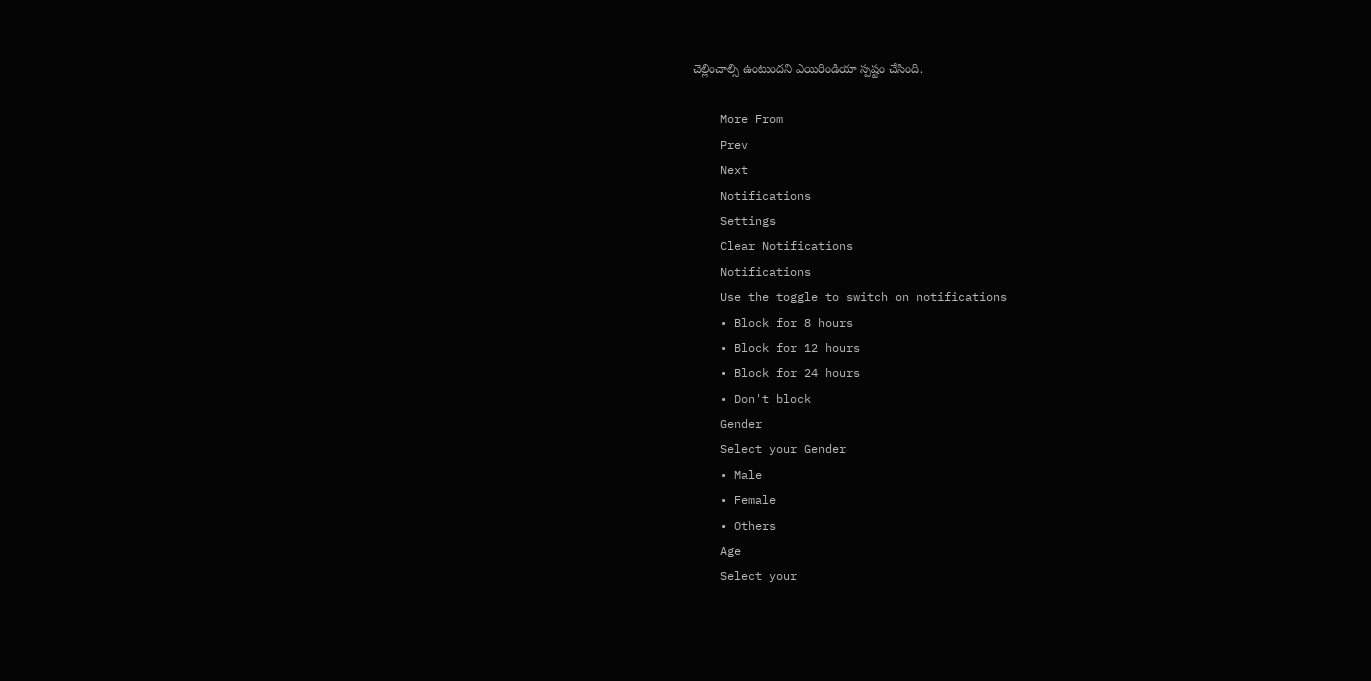చెల్లించాల్సి ఉంటుందని ఎయిరిండియా స్పష్టం చేసింది.

    More From
    Prev
    Next
    Notifications
    Settings
    Clear Notifications
    Notifications
    Use the toggle to switch on notifications
    • Block for 8 hours
    • Block for 12 hours
    • Block for 24 hours
    • Don't block
    Gender
    Select your Gender
    • Male
    • Female
    • Others
    Age
    Select your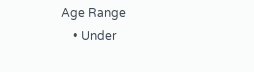Age Range
    • Under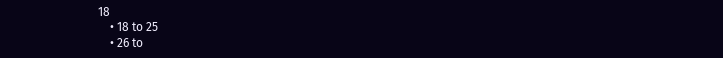18
    • 18 to 25
    • 26 to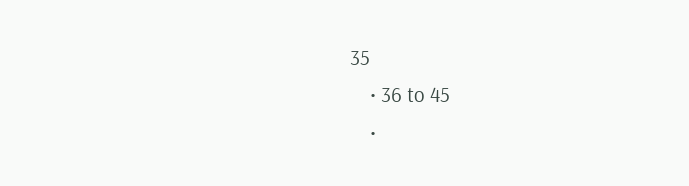35
    • 36 to 45
    •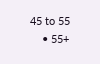45 to 55
    • 55+